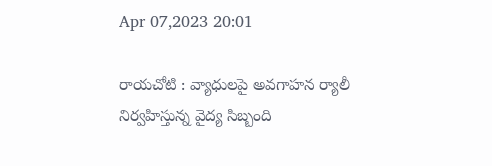Apr 07,2023 20:01

రాయచోటి : వ్యాధులపై అవగాహన ర్యాలీ నిర్వహిస్తున్న వైద్య సిబ్బంది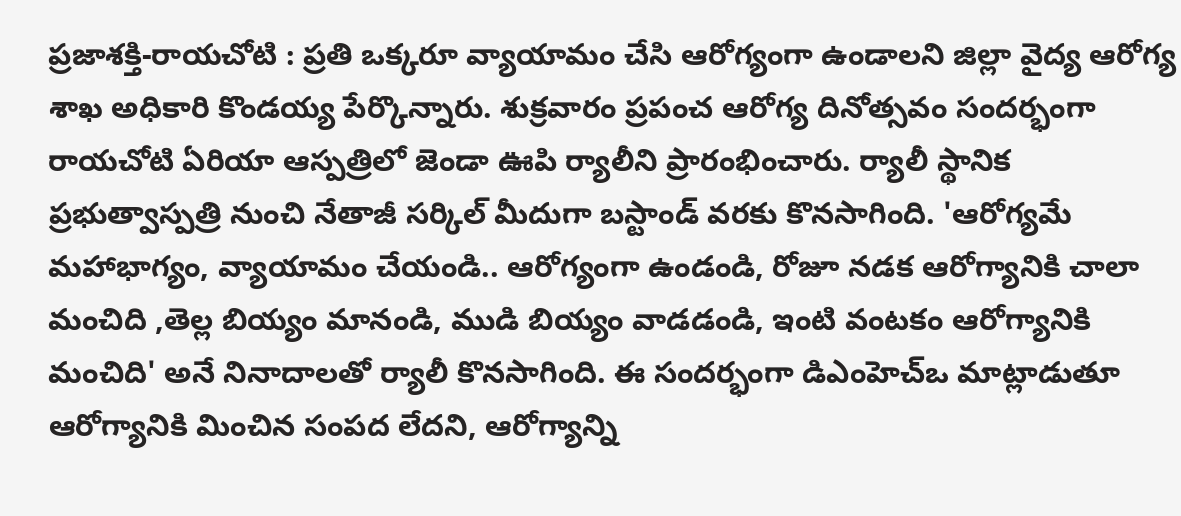ప్రజాశక్తి-రాయచోటి : ప్రతి ఒక్కరూ వ్యాయామం చేసి ఆరోగ్యంగా ఉండాలని జిల్లా వైద్య ఆరోగ్య శాఖ అధికారి కొండయ్య పేర్కొన్నారు. శుక్రవారం ప్రపంచ ఆరోగ్య దినోత్సవం సందర్భంగా రాయచోటి ఏరియా ఆస్పత్రిలో జెండా ఊపి ర్యాలీని ప్రారంభించారు. ర్యాలీ స్థానిక ప్రభుత్వాస్పత్రి నుంచి నేతాజీ సర్కిల్‌ మీదుగా బస్టాండ్‌ వరకు కొనసాగింది. 'ఆరోగ్యమే మహాభాగ్యం, వ్యాయామం చేయండి.. ఆరోగ్యంగా ఉండండి, రోజూ నడక ఆరోగ్యానికి చాలా మంచిది ,తెల్ల బియ్యం మానండి, ముడి బియ్యం వాడడండి, ఇంటి వంటకం ఆరోగ్యానికి మంచిది' అనే నినాదాలతో ర్యాలీ కొనసాగింది. ఈ సందర్భంగా డిఎంహెచ్‌ఒ మాట్లాడుతూ ఆరోగ్యానికి మించిన సంపద లేదని, ఆరోగ్యాన్ని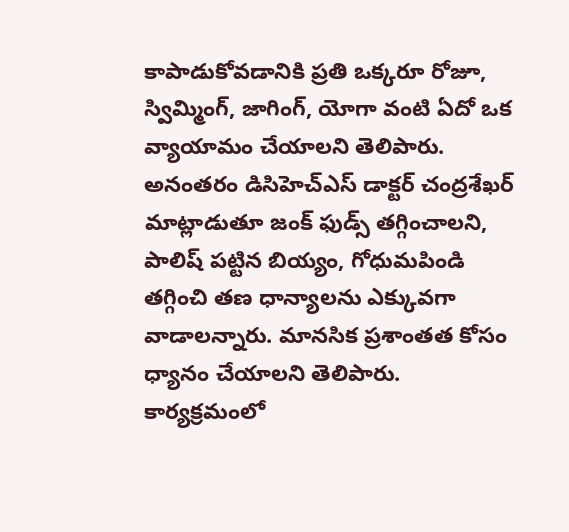కాపాడుకోవడానికి ప్రతి ఒక్కరూ రోజూ, స్విమ్మింగ్‌, జాగింగ్‌, యోగా వంటి ఏదో ఒక వ్యాయామం చేయాలని తెలిపారు. అనంతరం డిసిహెచ్‌ఎస్‌ డాక్టర్‌ చంద్రశేఖర్‌ మాట్లాడుతూ జంక్‌ ఫుడ్స్‌ తగ్గించాలని, పాలిష్‌ పట్టిన బియ్యం, గోధుమపిండి తగ్గించి తణ ధాన్యాలను ఎక్కువగా వాడాలన్నారు. మానసిక ప్రశాంతత కోసం ధ్యానం చేయాలని తెలిపారు. కార్యక్రమంలో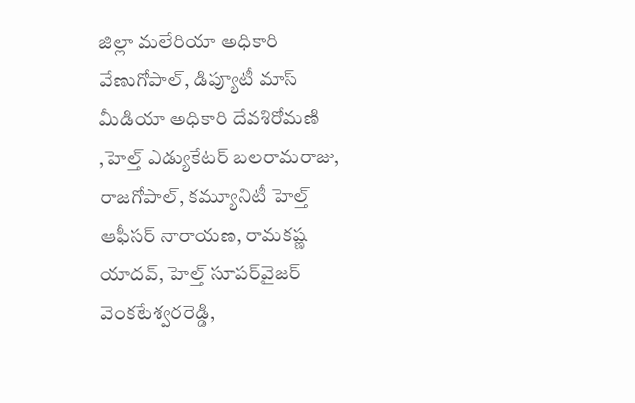జిల్లా మలేరియా అధికారి వేణుగోపాల్‌, డిప్యూటీ మాస్‌ మీడియా అధికారి దేవశిరోమణి ,హెల్త్‌ ఎడ్యుకేటర్‌ బలరామరాజు, రాజగోపాల్‌, కమ్యూనిటీ హెల్త్‌ ఆఫీసర్‌ నారాయణ, రామకష్ణ యాదవ్‌, హెల్త్‌ సూపర్‌వైజర్‌ వెంకటేశ్వరరెడ్డి,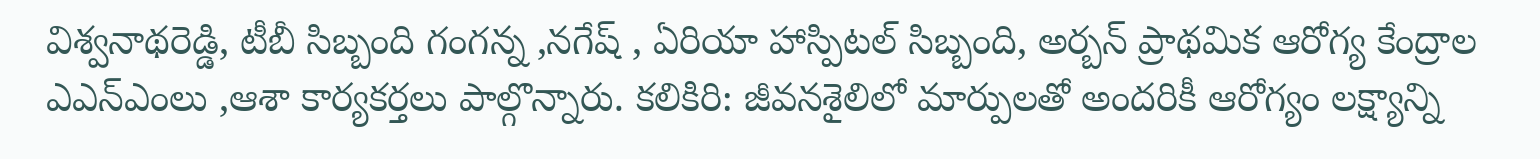విశ్వనాథరెడ్డి, టీబీ సిబ్బంది గంగన్న ,నగేష్‌ , ఏరియా హాస్పిటల్‌ సిబ్బంది, అర్బన్‌ ప్రాథమిక ఆరోగ్య కేంద్రాల ఎఎన్‌ఎంలు ,ఆశా కార్యకర్తలు పాల్గొన్నారు. కలికిరి: జీవనశైలిలో మార్పులతో అందరికీ ఆరోగ్యం లక్ష్యాన్ని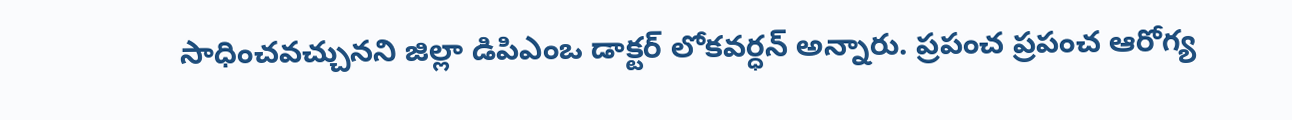సాధించవచ్చునని జిల్లా డిపిఎంఒ డాక్టర్‌ లోకవర్ధన్‌ అన్నారు. ప్రపంచ ప్రపంచ ఆరోగ్య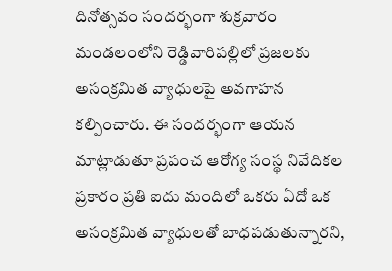దినోత్సవం సందర్భంగా శుక్రవారం మండలంలోని రెడ్డివారిపల్లిలో ప్రజలకు అసంక్రమిత వ్యాధులపై అవగాహన కల్పించారు. ఈ సందర్భంగా ఆయన మాట్లాడుతూ ప్రపంచ ఆరోగ్య సంస్థ నివేదికల ప్రకారం ప్రతి ఐదు మందిలో ఒకరు ఏదో ఒక అసంక్రమిత వ్యాధులతో బాధపడుతున్నారని,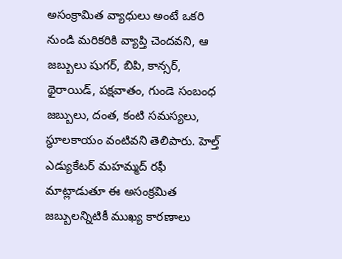అసంక్రామిత వ్యాధులు అంటే ఒకరి నుండి మరికరికి వ్యాప్తి చెందవని, ఆ జబ్బులు షుగర్‌, బిపి, కాన్సర్‌, థైరాయిడ్‌, పక్షవాతం, గుండె సంబంధ జబ్బులు, దంత, కంటి సమస్యలు, స్థూలకాయం వంటివని తెలిపారు. హెల్త్‌ ఎడ్యుకేటర్‌ మహమ్మద్‌ రఫీ మాట్లాడుతూ ఈ అసంక్రమిత జబ్బులన్నిటికీ ముఖ్య కారణాలు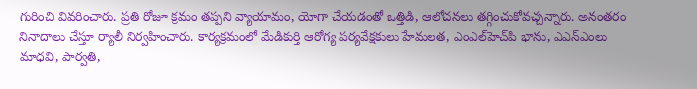గురించి వివరించారు. ప్రతి రోజూ క్రమం తప్పని వ్యాయామం, యోగా చేయడంతో ఒత్తిడి, ఆలోచనలు తగ్గించుకోవచ్చన్నారు. అనంతరం నినాదాలు చేస్తూ ర్యాలీ నిర్వహించారు. కార్యక్రమంలో మేడికుర్తి ఆరోగ్య పర్యవేక్షకులు హేమలత, ఎంఎల్‌హెచ్‌పి భాను, ఎఎన్‌ఎంలు మాధవి, పార్వతి,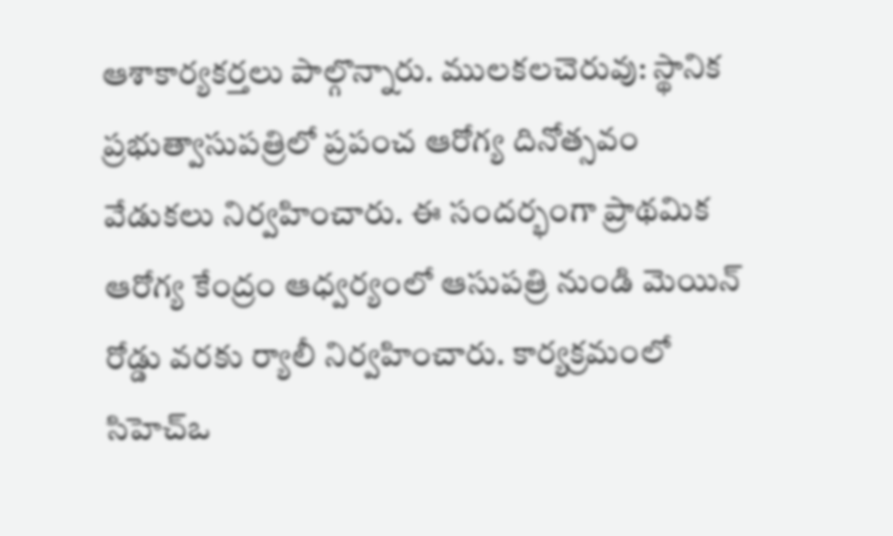ఆశాకార్యకర్తలు పాల్గొన్నారు. ములకలచెరువు: స్థానిక ప్రభుత్వాసుపత్రిలో ప్రపంచ ఆరోగ్య దినోత్సవం వేడుకలు నిర్వహించారు. ఈ సందర్భంగా ప్రాథమిక ఆరోగ్య కేంద్రం ఆధ్వర్యంలో ఆసుపత్రి నుండి మెయిన్‌ రోడ్డు వరకు ర్యాలీ నిర్వహించారు. కార్యక్రమంలో సిహెచ్‌ఒ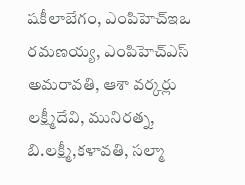షకీలాబేగం, ఎంపిహెచ్‌ఇఒ రమణయ్య, ఎంపిహెచ్‌ఎస్‌ అమరావతి, ఆశా వర్కర్లు లక్ష్మీదేవి, మునిరత్న, బి.లక్ష్మీ,కళావతి, సల్మా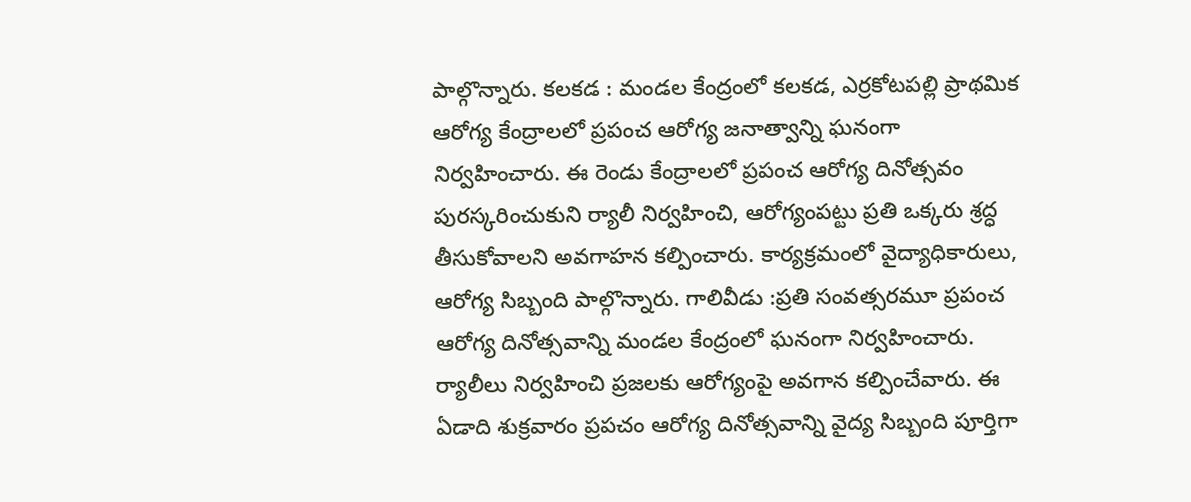పాల్గొన్నారు. కలకడ : మండల కేంద్రంలో కలకడ, ఎర్రకోటపల్లి ప్రాథమిక ఆరోగ్య కేంద్రాలలో ప్రపంచ ఆరోగ్య జనాత్వాన్ని ఘనంగా నిర్వహించారు. ఈ రెండు కేంద్రాలలో ప్రపంచ ఆరోగ్య దినోత్సవం పురస్కరించుకుని ర్యాలీ నిర్వహించి, ఆరోగ్యంపట్టు ప్రతి ఒక్కరు శ్రద్ధ తీసుకోవాలని అవగాహన కల్పించారు. కార్యక్రమంలో వైద్యాధికారులు, ఆరోగ్య సిబ్బంది పాల్గొన్నారు. గాలివీడు :ప్రతి సంవత్సరమూ ప్రపంచ ఆరోగ్య దినోత్సవాన్ని మండల కేంద్రంలో ఘనంగా నిర్వహించారు. ర్యాలీలు నిర్వహించి ప్రజలకు ఆరోగ్యంపై అవగాన కల్పించేవారు. ఈ ఏడాది శుక్రవారం ప్రపచం ఆరోగ్య దినోత్సవాన్ని వైద్య సిబ్బంది పూర్తిగా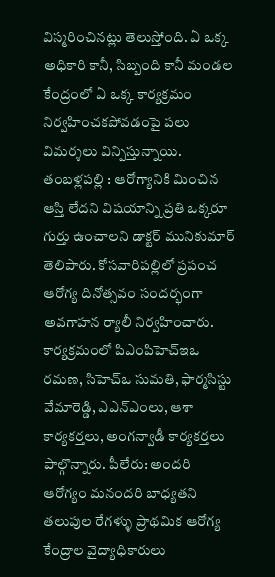విస్మరించినట్లు తెలుస్తోంది. ఏ ఒక్క అధికారి కానీ, సిబ్బంది కానీ మండల కేంద్రంలో ఏ ఒక్క కార్యక్రమం నిర్వహించకపోవడంపై పలు విమర్శలు విన్పిస్తున్నాయి. తంబళ్లపల్లి : ఆరోగ్యానికి మించిన ఆస్తి లేదని విషయాన్ని ప్రతి ఒక్కరూ గుర్తు ఉంచాలని డాక్టర్‌ మునికుమార్‌ తెలిపారు. కోసవారిపల్లిలో ప్రపంచ ఆరోగ్య దినోత్సవం సందర్భంగా అవగాహన ర్యాలీ నిర్వహించారు. కార్యక్రమంలో పిఎంపిహెచ్‌ఇఒ రమణ, సిహెచ్‌ఒ సుమతి, ఫార్మసిస్టు వేమారెడ్డి, ఎఎన్‌ఎంలు, ఆశా కార్యకర్తలు, అంగన్వాడీ కార్యకర్తలు పాల్గొన్నారు. పీలేరు: అందరి ఆరోగ్యం మనందరి బాధ్యతని తలుపుల రేగళ్ళు ప్రాథమిక ఆరోగ్య కేంద్రాల వైద్యాధికారులు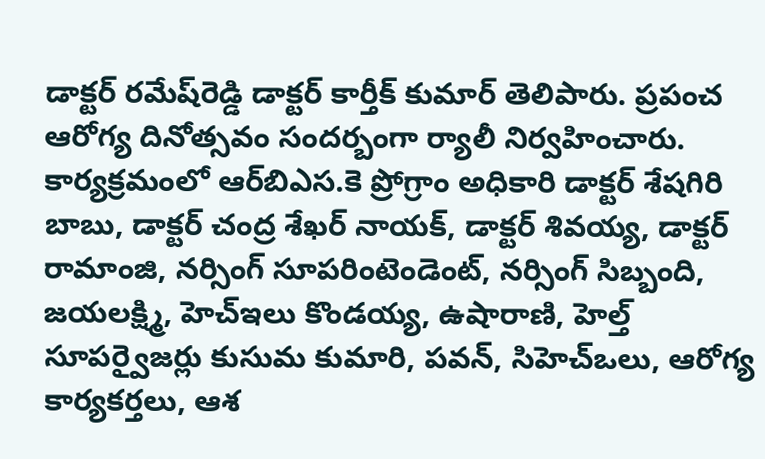డాక్టర్‌ రమేష్‌రెడ్డి డాక్టర్‌ కార్తీక్‌ కుమార్‌ తెలిపారు. ప్రపంచ ఆరోగ్య దినోత్సవం సందర్బంగా ర్యాలీ నిర్వహించారు. కార్యక్రమంలో ఆర్‌బిఎస.కె ప్రోగ్రాం అధికారి డాక్టర్‌ శేషగిరి బాబు, డాక్టర్‌ చంద్ర శేఖర్‌ నాయక్‌, డాక్టర్‌ శివయ్య, డాక్టర్‌ రామాంజి, నర్సింగ్‌ సూపరింటెండెంట్‌, నర్సింగ్‌ సిబ్బంది, జయలక్ష్మి, హెచ్‌ఇలు కొండయ్య, ఉషారాణి, హెల్త్‌ సూపర్వైజర్లు కుసుమ కుమారి, పవన్‌, సిహెచ్‌ఒలు, ఆరోగ్య కార్యకర్తలు, ఆశ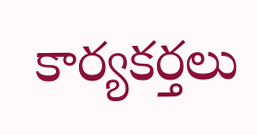కార్యకర్తలు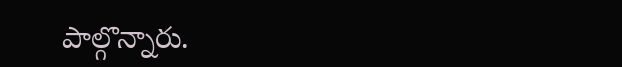పాల్గొన్నారు.